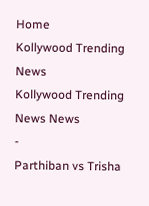Home
Kollywood Trending News
Kollywood Trending News News
-
Parthiban vs Trisha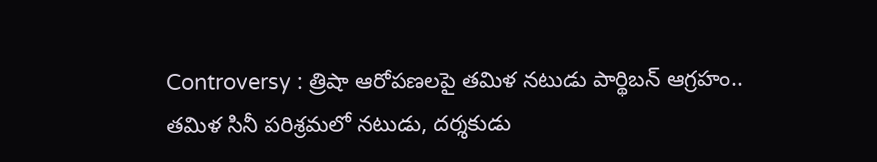Controversy : త్రిషా ఆరోపణలపై తమిళ నటుడు పార్థిబన్ ఆగ్రహం..
తమిళ సినీ పరిశ్రమలో నటుడు, దర్శకుడు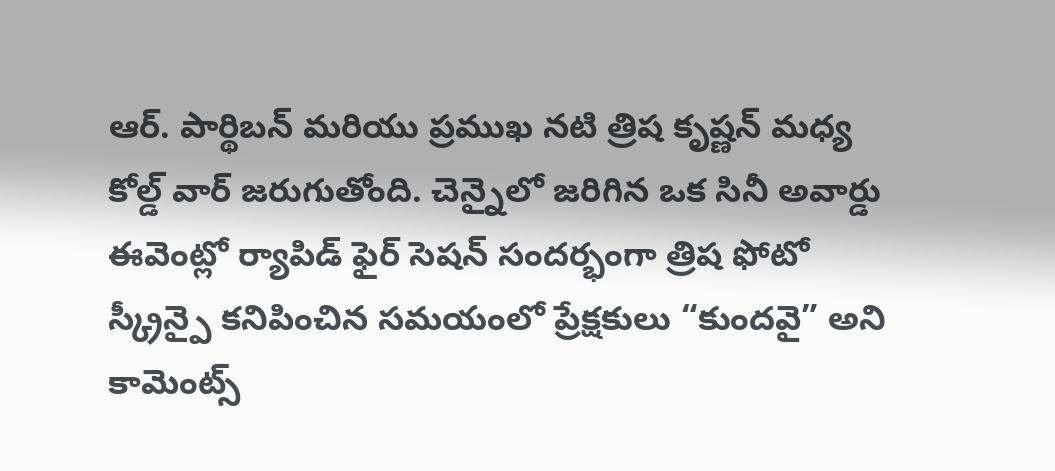ఆర్. పార్థిబన్ మరియు ప్రముఖ నటి త్రిష కృష్ణన్ మధ్య కోల్డ్ వార్ జరుగుతోంది. చెన్నైలో జరిగిన ఒక సినీ అవార్డు ఈవెంట్లో ర్యాపిడ్ ఫైర్ సెషన్ సందర్భంగా త్రిష ఫోటో స్క్రీన్పై కనిపించిన సమయంలో ప్రేక్షకులు “కుందవై” అని కామెంట్స్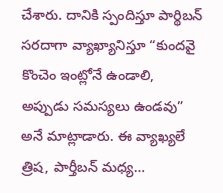చేశారు. దానికి స్పందిస్తూ పార్థిబన్ సరదాగా వ్యాఖ్యానిస్తూ “కుందవై కొంచెం ఇంట్లోనే ఉండాలి, అప్పుడు సమస్యలు ఉండవు” అనే మాట్లాడారు. ఈ వ్యాఖ్యలే త్రిష, పార్తీబన్ మధ్య…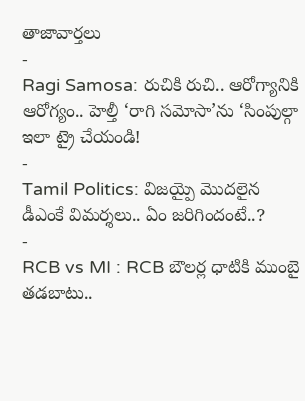తాజావార్తలు
-
Ragi Samosa: రుచికి రుచి.. ఆరోగ్యానికి ఆరోగ్యం.. హెల్తీ ‘రాగి సమోసా’ను ‘సింపుల్గా ఇలా ట్రై చేయండి!
-
Tamil Politics: విజయ్పై మొదలైన డీఎంకే విమర్శలు.. ఏం జరిగిందంటే..?
-
RCB vs MI : RCB బౌలర్ల ధాటికి ముంబై తడబాటు..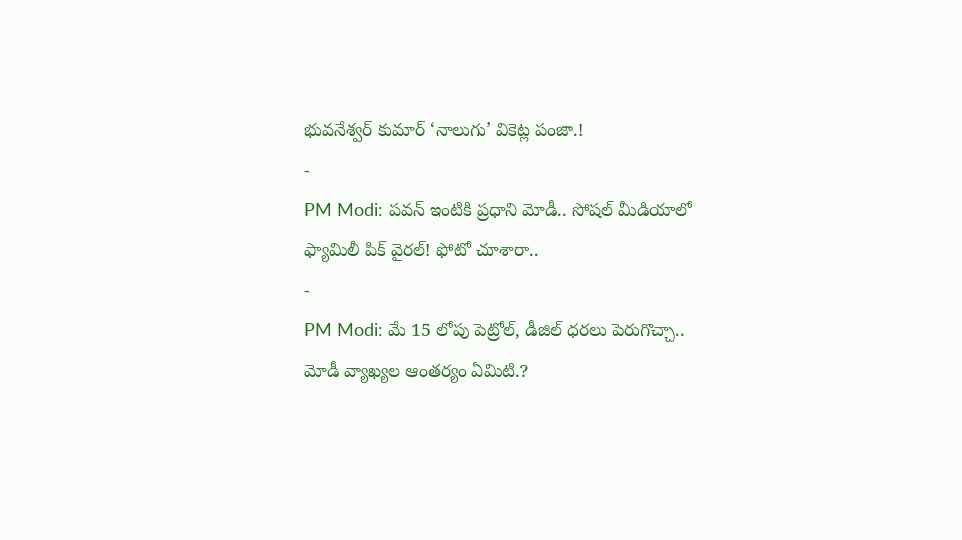భువనేశ్వర్ కుమార్ ‘నాలుగు’ వికెట్ల పంజా.!
-
PM Modi: పవన్ ఇంటికి ప్రధాని మోడీ.. సోషల్ మీడియాలో ఫ్యామిలీ పిక్ వైరల్! ఫోటో చూశారా..
-
PM Modi: మే 15 లోపు పెట్రోల్, డీజిల్ ధరలు పెరుగొచ్చా.. మోడీ వ్యాఖ్యల ఆంతర్యం ఏమిటి.?